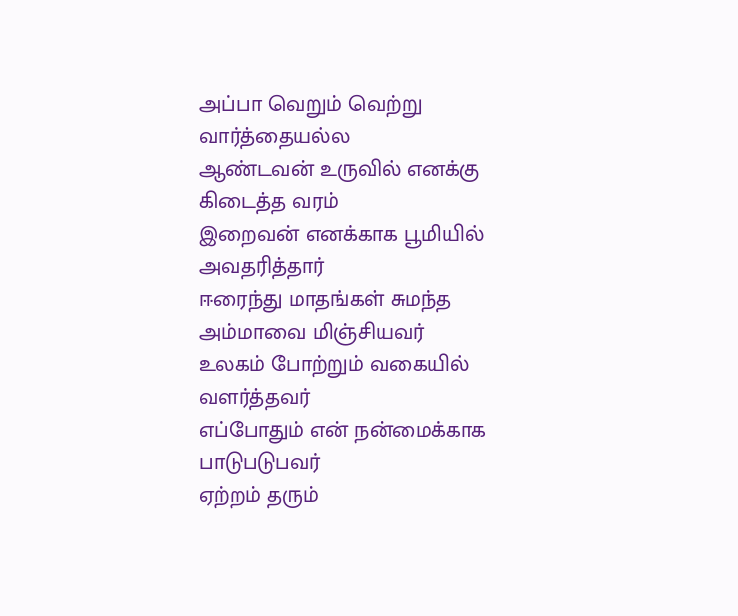அப்பா வெறும் வெற்று வார்த்தையல்ல
ஆண்டவன் உருவில் எனக்கு கிடைத்த வரம்
இறைவன் எனக்காக பூமியில் அவதரித்தார்
ஈரைந்து மாதங்கள் சுமந்த அம்மாவை மிஞ்சியவர்
உலகம் போற்றும் வகையில் வளர்த்தவர்
எப்போதும் என் நன்மைக்காக பாடுபடுபவர்
ஏற்றம் தரும்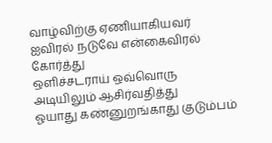வாழ்விற்கு ஏணியாகியவர்
ஐவிரல் நடுவே என்கைவிரல் கோர்த்து
ஒளிச்சடராய் ஒவ்வொரு அடியிலும் ஆசிர்வதித்து
ஓயாது கண்னுறங்காது குடும்பம்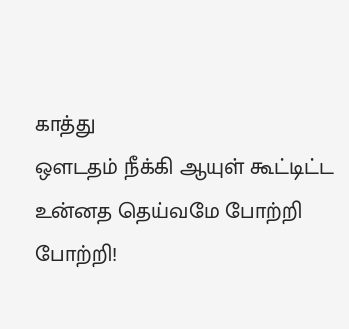காத்து
ஔடதம் நீக்கி ஆயுள் கூட்டிட்ட
உன்னத தெய்வமே போற்றி போற்றி!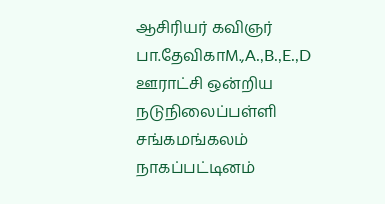ஆசிரியர் கவிஞர் பா.தேவிகாM.,A.,B.,E.,D
ஊராட்சி ஒன்றிய நடுநிலைப்பள்ளி சங்கமங்கலம் நாகப்பட்டினம்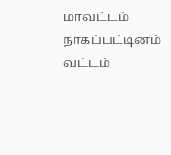மாவட்டம் நாகப்பட்டினம் வட்டம்